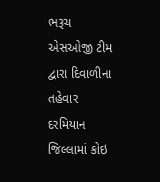ભરૂચ એસઓજી ટીમ દ્વારા દિવાળીના તહેવાર દરમિયાન જિલ્લામાં કોઇ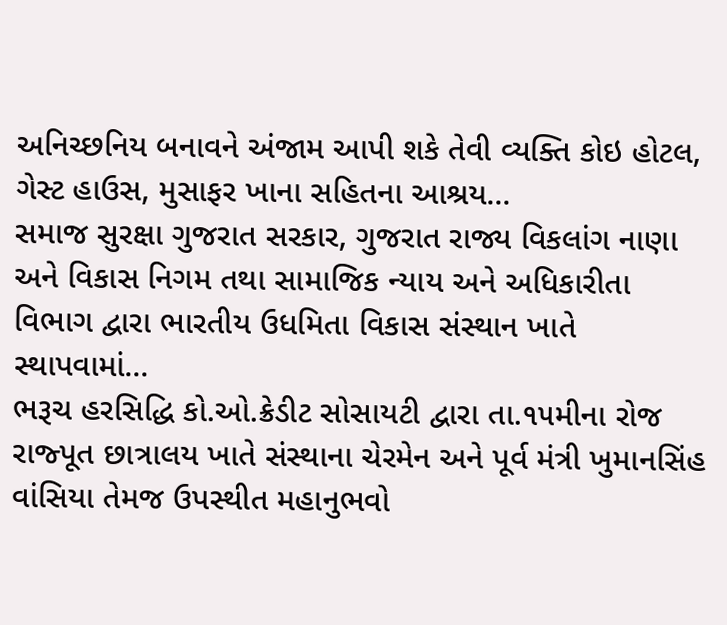અનિચ્છનિય બનાવને અંજામ આપી શકે તેવી વ્યક્તિ કોઇ હોટલ, ગેસ્ટ હાઉસ, મુસાફર ખાના સહિતના આશ્રય...
સમાજ સુરક્ષા ગુજરાત સરકાર, ગુજરાત રાજ્ય વિકલાંગ નાણા અને વિકાસ નિગમ તથા સામાજિક ન્યાય અને અધિકારીતા વિભાગ દ્વારા ભારતીય ઉધમિતા વિકાસ સંસ્થાન ખાતે સ્થાપવામાં...
ભરૂચ હરસિદ્ધિ કો.ઓ.ક્રેડીટ સોસાયટી દ્વારા તા.૧૫મીના રોજ રાજ્પૂત છાત્રાલય ખાતે સંસ્થાના ચેરમેન અને પૂર્વ મંત્રી ખુમાનસિંહ વાંસિયા તેમજ ઉપસ્થીત મહાનુભવો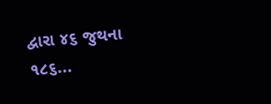દ્વારા ૪૬ જુથના ૧૮૬...